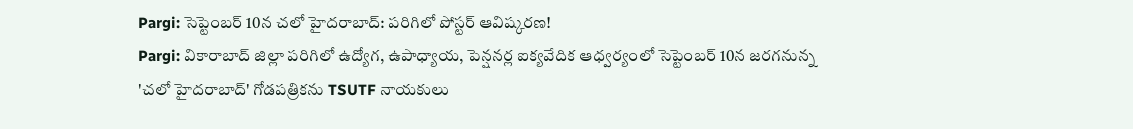Pargi: సెప్టెంబర్ 10న చలో హైదరాబాద్: పరిగిలో పోస్టర్ ఆవిష్కరణ!
Pargi: వికారాబాద్ జిల్లా పరిగిలో ఉద్యోగ, ఉపాధ్యాయ, పెన్షనర్ల ఐక్యవేదిక ఆధ్వర్యంలో సెప్టెంబర్ 10న జరగనున్న 'చలో హైదరాబాద్' గోడపత్రికను TSUTF నాయకులు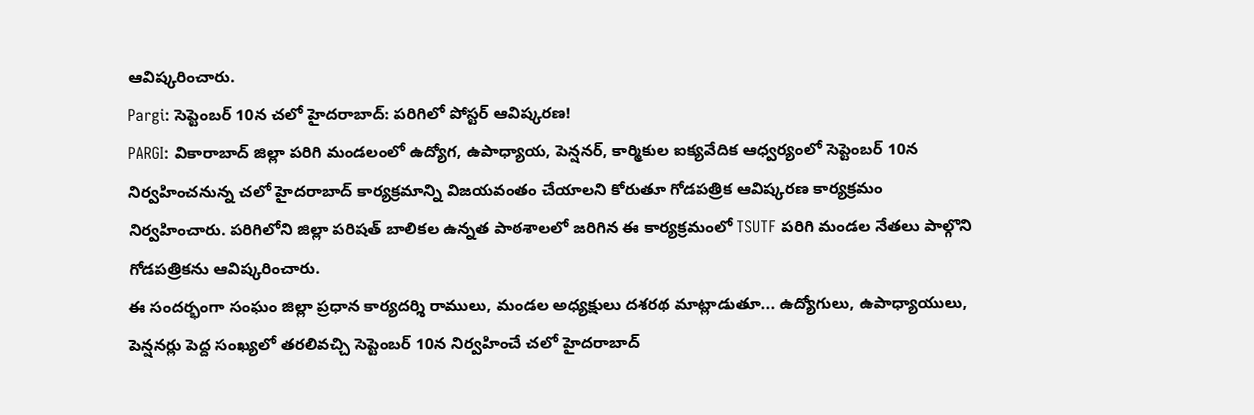ఆవిష్కరించారు.
Pargi: సెప్టెంబర్ 10న చలో హైదరాబాద్: పరిగిలో పోస్టర్ ఆవిష్కరణ!
PARGI: వికారాబాద్ జిల్లా పరిగి మండలంలో ఉద్యోగ, ఉపాధ్యాయ, పెన్షనర్, కార్మికుల ఐక్యవేదిక ఆధ్వర్యంలో సెప్టెంబర్ 10న నిర్వహించనున్న చలో హైదరాబాద్ కార్యక్రమాన్ని విజయవంతం చేయాలని కోరుతూ గోడపత్రిక ఆవిష్కరణ కార్యక్రమం నిర్వహించారు. పరిగిలోని జిల్లా పరిషత్ బాలికల ఉన్నత పాఠశాలలో జరిగిన ఈ కార్యక్రమంలో TSUTF పరిగి మండల నేతలు పాల్గొని గోడపత్రికను ఆవిష్కరించారు.
ఈ సందర్భంగా సంఘం జిల్లా ప్రధాన కార్యదర్శి రాములు, మండల అధ్యక్షులు దశరథ మాట్లాడుతూ... ఉద్యోగులు, ఉపాధ్యాయులు, పెన్షనర్లు పెద్ద సంఖ్యలో తరలివచ్చి సెప్టెంబర్ 10న నిర్వహించే చలో హైదరాబాద్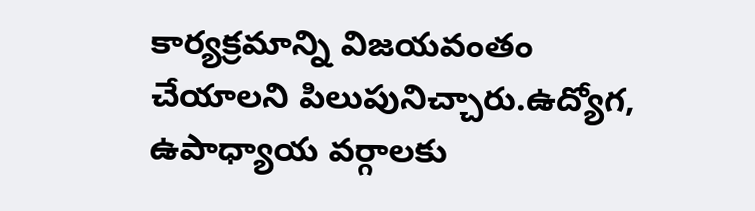కార్యక్రమాన్ని విజయవంతం చేయాలని పిలుపునిచ్చారు.ఉద్యోగ, ఉపాధ్యాయ వర్గాలకు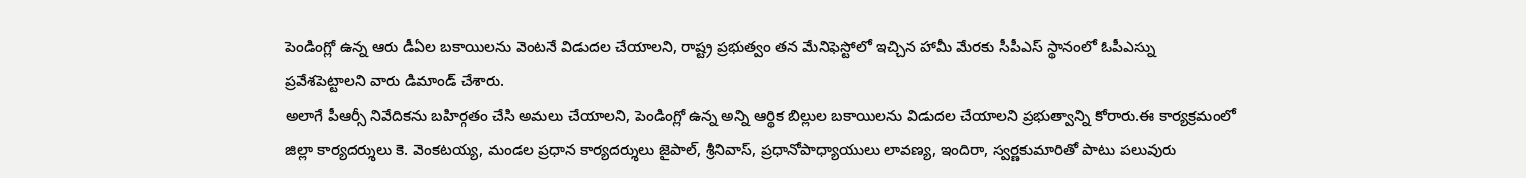పెండింగ్లో ఉన్న ఆరు డీఏల బకాయిలను వెంటనే విడుదల చేయాలని, రాష్ట్ర ప్రభుత్వం తన మేనిఫెస్టోలో ఇచ్చిన హామీ మేరకు సీపీఎస్ స్థానంలో ఓపీఎస్ను ప్రవేశపెట్టాలని వారు డిమాండ్ చేశారు.
అలాగే పీఆర్సీ నివేదికను బహిర్గతం చేసి అమలు చేయాలని, పెండింగ్లో ఉన్న అన్ని ఆర్థిక బిల్లుల బకాయిలను విడుదల చేయాలని ప్రభుత్వాన్ని కోరారు.ఈ కార్యక్రమంలో జిల్లా కార్యదర్శులు కె. వెంకటయ్య, మండల ప్రధాన కార్యదర్శులు జైపాల్, శ్రీనివాస్, ప్రధానోపాధ్యాయులు లావణ్య, ఇందిరా, స్వర్ణకుమారితో పాటు పలువురు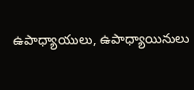ఉపాధ్యాయులు, ఉపాధ్యాయినులు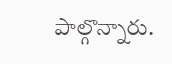పాల్గొన్నారు.